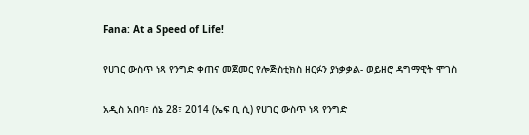Fana: At a Speed of Life!

የሀገር ውስጥ ነጻ የንግድ ቀጠና መጀመር የሎጅስቲክስ ዘርፉን ያነቃቃል- ወይዘሮ ዳግማዊት ሞገስ

አዲስ አበባ፣ ሰኔ 28፣ 2014 (ኤፍ ቢ ሲ) የሀገር ውስጥ ነጻ የንግድ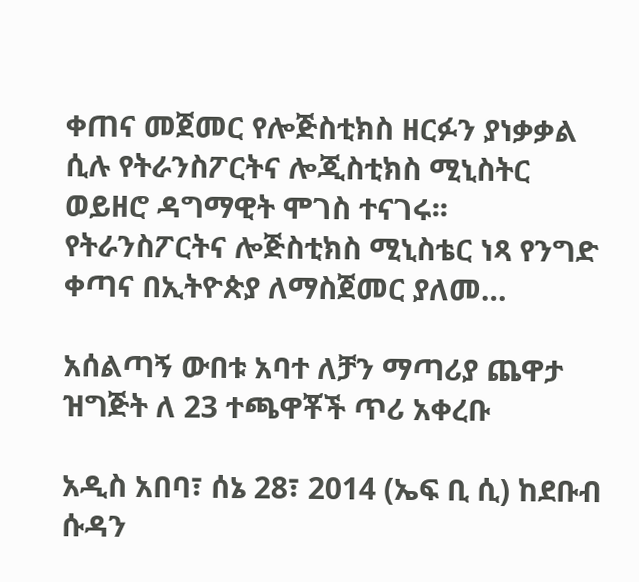ቀጠና መጀመር የሎጅስቲክስ ዘርፉን ያነቃቃል ሲሉ የትራንስፖርትና ሎጂስቲክስ ሚኒስትር ወይዘሮ ዳግማዊት ሞገስ ተናገሩ፡፡ የትራንስፖርትና ሎጅስቲክስ ሚኒስቴር ነጻ የንግድ ቀጣና በኢትዮጵያ ለማስጀመር ያለመ…

አሰልጣኝ ውበቱ አባተ ለቻን ማጣሪያ ጨዋታ ዝግጅት ለ 23 ተጫዋቾች ጥሪ አቀረቡ

አዲስ አበባ፣ ሰኔ 28፣ 2014 (ኤፍ ቢ ሲ) ከደቡብ ሱዳን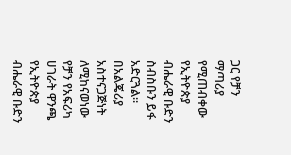ጋር የቻን ማጣሪያ የሚጠብቀው የኢትዮጵያ ብሔራዊ ቡድን ስብስቡን ይፋ አድርጓል። በአልጄሪያ አስተናጋጅነት ለሚከናወነው የቻን የአፍሪካ ሀገራት ዋንጫ የኢትዮጵያ ብሔራዊ ቡድን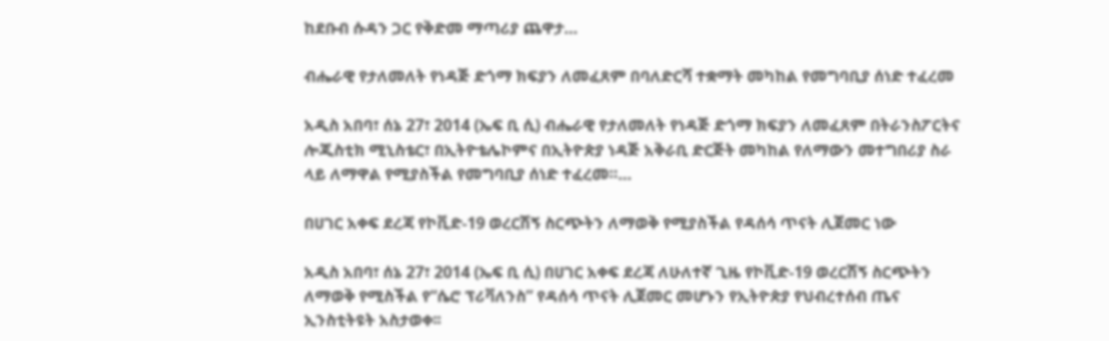ከደቡብ ሱዳን ጋር የቅድመ ማጣሪያ ጨዋታ…

ብሔራዊ የታለመለት የነዳጅ ድጎማ ክፍያን ለመፈጸም በባለድርሻ ተቋማት መካከል የመግባቢያ ሰነድ ተፈረመ

አዲስ አበባ፣ ሰኔ 27፣ 2014 (ኤፍ ቢ ሲ) ብሔራዊ የታለመለት የነዳጅ ድጎማ ክፍያን ለመፈጸም በትራንስፖርትና ሎጂስቲክ ሚኒስቴር፣ በኢትዮቴሌኮምና በኢትዮጵያ ነዳጅ አቅራቢ ድርጅት መካከል የለማውን መተግበሪያ ስራ ላይ ለማዋል የሚያስችል የመግባቢያ ሰነድ ተፈረመ።…

በሀገር አቀፍ ደረጃ የኮቪድ-19 ወረርሽኝ ስርጭትን ለማወቅ የሚያስችል የዳሰሳ ጥናት ሊጀመር ነው

አዲስ አበባ፣ ሰኔ 27፣ 2014 (ኤፍ ቢ ሲ) በሀገር አቀፍ ደረጃ ለሁለተኛ ጊዜ የኮቪድ-19 ወረርሽኝ ስርጭትን ለማወቅ የሚስችል የ“ሴሮ ፕሪቫለንስ” የዳሰሳ ጥናት ሊጀመር መሆኑን የኢትዮጵያ የህብረተሰብ ጤና ኢንስቲትዩት አስታወቀ፡፡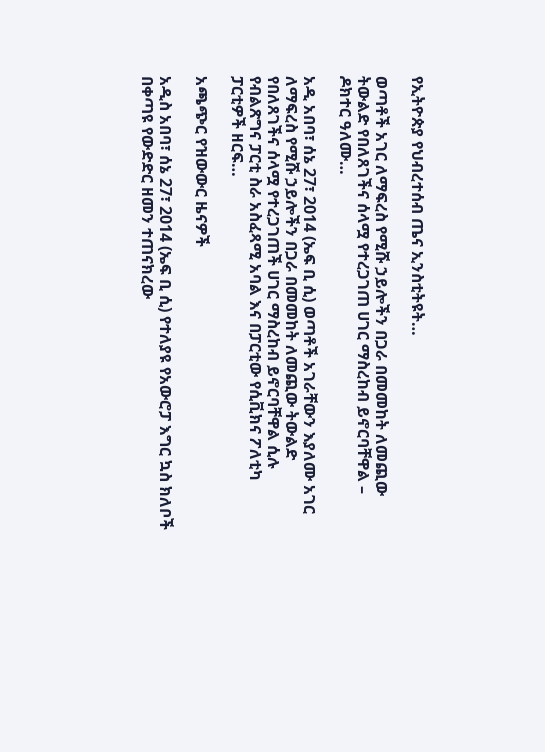የኢትዮጵያ የህብረተሰብ ጤና ኢንስቲትዩት…

ወጣቶች አገር ለማፍረስ የሚሹ ኃይሎችን በጋራ በመመከት ለመጪው ትውልድ የበለጸገችና ሰላሟ የተረጋገጠ ሀገር ማስረከብ ይኖርባቸዋል – ዶክተር ዓለሙ…

አዲ አበባ፣ ሰኔ 27፣ 2014 (ኤፍ ቢ ሲ) ወጣቶች አገራቸውን እያለሙ አገር ለማፍረስ የሚሹ ኃይሎችን በጋራ በመመከት ለመጪው ትውልድ የበለጸገችና ሰላሟ የተረጋገጠች ሀገር ማስረከብ ይኖርባቸዋል ሲሉ የብልጽግና ፓርቲ ስራ አስፈጻሚ አባል እና በፓርቲው የሲቪክና ፖለቲካ ፓርቲዎች ዘርፍ…

አጫጭር የዝውውር ዜናዎች

አዲስ አበባ፣ ሰኔ 27፣ 2014 (ኤፍ ቢ ሲ) የተለያዩ የአውሮፓ እግር ኳስ ክለቦች በቀጣዩ የውድድር ዘመን ተጠናክረው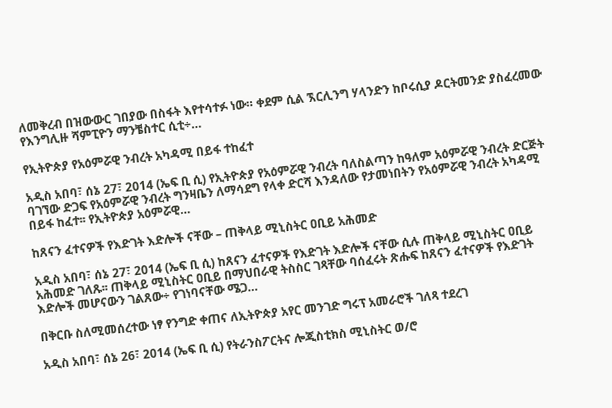ለመቅረብ በዝውውር ገበያው በስፋት እየተሳተፉ ነው። ቀደም ሲል ኧርሊንግ ሃላንድን ከቦሩሲያ ዶርትመንድ ያስፈረመው የእንግሊዙ ሻምፒዮን ማንቼስተር ሲቲ÷…

የኢትዮጵያ የአዕምሯዊ ንብረት አካዳሚ በይፋ ተከፈተ

አዲስ አበባ፣ ሰኔ 27፣ 2014 (ኤፍ ቢ ሲ) የኢትዮጵያ የአዕምሯዊ ንብረት ባለስልጣን ከዓለም አዕምሯዊ ንብረት ድርጅት ባገኘው ድጋፍ የአዕምሯዊ ንብረት ግንዛቤን ለማሳደግ የላቀ ድርሻ እንዳለው የታመነበትን የአዕምሯዊ ንብረት አካዳሚ በይፋ ከፈተ፡፡ የኢትዮጵያ አዕምሯዊ…

ከጸናን ፈተናዎች የእድገት እድሎች ናቸው – ጠቅላይ ሚኒስትር ዐቢይ አሕመድ

አዲስ አበባ፣ ሰኔ 27፣ 2014 (ኤፍ ቢ ሲ) ከጸናን ፈተናዎች የእድገት እድሎች ናቸው ሲሉ ጠቅላይ ሚኒስትር ዐቢይ አሕመድ ገለጹ፡፡ ጠቅላይ ሚኒስትር ዐቢይ በማህበራዊ ትስስር ገጻቸው ባሰፈሩት ጽሑፍ ከጸናን ፈተናዎች የእድገት እድሎች መሆናውን ገልጸው÷ የገነባናቸው ሜጋ…

በቅርቡ ስለሚመሰረተው ነፃ የንግድ ቀጠና ለኢትዮጵያ አየር መንገድ ግሩፕ አመራሮች ገለጻ ተደረገ

አዲስ አበባ፣ ሰኔ 26፣ 2014 (ኤፍ ቢ ሲ) የትራንስፖርትና ሎጂስቲክስ ሚኒስትር ወ/ሮ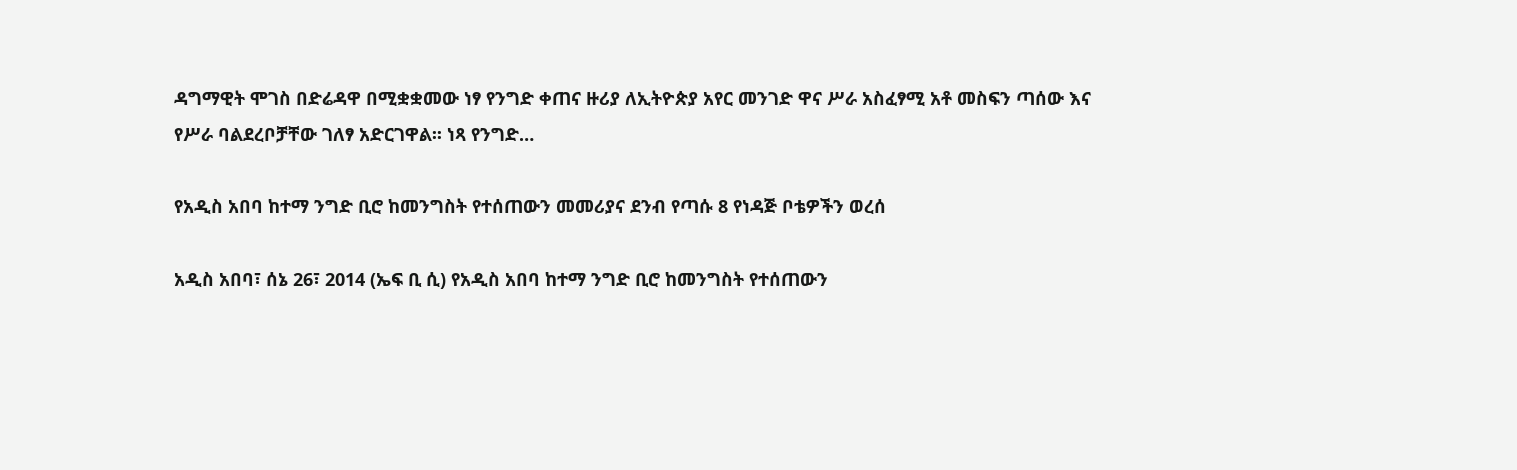ዳግማዊት ሞገስ በድሬዳዋ በሚቋቋመው ነፃ የንግድ ቀጠና ዙሪያ ለኢትዮጵያ አየር መንገድ ዋና ሥራ አስፈፃሚ አቶ መስፍን ጣሰው እና የሥራ ባልደረቦቻቸው ገለፃ አድርገዋል፡፡ ነጻ የንግድ…

የአዲስ አበባ ከተማ ንግድ ቢሮ ከመንግስት የተሰጠውን መመሪያና ደንብ የጣሱ 8 የነዳጅ ቦቴዎችን ወረሰ

አዲስ አበባ፣ ሰኔ 26፣ 2014 (ኤፍ ቢ ሲ) የአዲስ አበባ ከተማ ንግድ ቢሮ ከመንግስት የተሰጠውን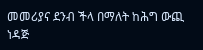መመሪያና ደንብ ችላ በማለት ከሕግ ውጪ ነዳጅ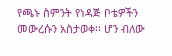የጫኑ ስምንት የነዳጅ ቦቴዎችን መውረሱን አስታወቀ፡፡ ሆን ብለው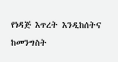የነዳጅ እጥረት እንዲከሰትና ከመንግስት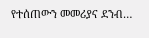የተሰጠውን መመሪያና ደንብ…